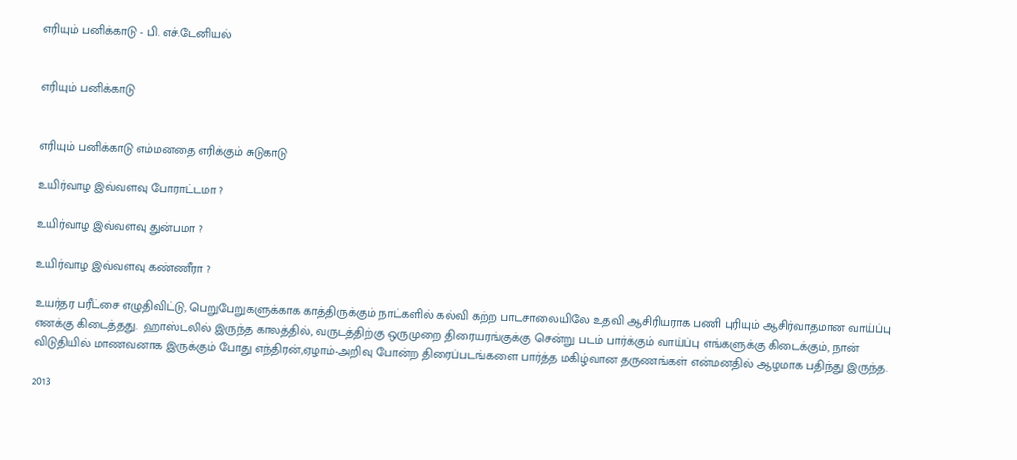எரியும் பனிக்காடு - பி. எச்.டேனியல்


எரியும் பனிக்காடு


எரியும் பனிக்காடு எம்மனதை எரிக்கும் சுடுகாடு

உயிர்வாழ இவ்வளவு போராட்டமா ?

உயிர்வாழ இவ்வளவு துன்பமா ?

உயிர்வாழ இவ்வளவு கண்ணீரா ?

உயர்தர பரீட்சை எழுதிவிட்டு, பெறுபேறுகளுக்காக காத்திருக்கும் நாட்களில் கல்வி கற்ற பாடசாலையிலே உதவி ஆசிரியராக பணி புரியும் ஆசிர்வாதமான வாய்ப்பு எனக்கு கிடைத்தது.  ஹாஸ்டலில் இருந்த காலத்தில், வருடத்திற்கு ஒருமுறை திரையரங்குக்கு சென்று படம் பார்க்கும் வாய்ப்பு எங்களுக்கு கிடைக்கும், நான் விடுதியில் மாணவனாக இருக்கும் போது எந்திரன்,ஏழாம்-அறிவு போன்ற திரைப்படங்களை பார்த்த மகிழ்வான தருணங்கள் என்மனதில் ஆழமாக பதிந்து இருந்த.

2013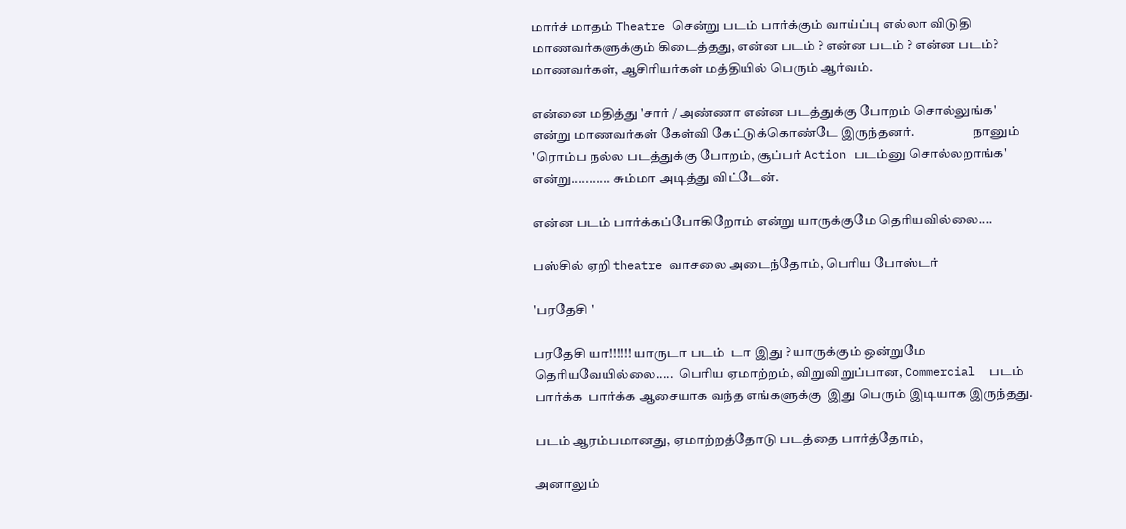மார்ச் மாதம் Theatre சென்று படம் பார்க்கும் வாய்ப்பு எல்லா விடுதி மாணவர்களுக்கும் கிடைத்தது, என்ன படம் ? என்ன படம் ? என்ன படம்? மாணவர்கள், ஆசிரியர்கள் மத்தியில் பெரும் ஆர்வம்.

என்னை மதித்து 'சார் / அண்ணா என்ன படத்துக்கு போறம் சொல்லுங்க' என்று மாணவர்கள் கேள்வி கேட்டுக்கொண்டே இருந்தனர்.                      நானும் 'ரொம்ப நல்ல படத்துக்கு போறம், சூப்பர் Action படம்னு சொல்லறாங்க' என்று........... சும்மா அடித்து விட்டேன்.

என்ன படம் பார்க்கப்போகிறோம் என்று யாருக்குமே தெரியவில்லை....

பஸ்சில் ஏறி theatre வாசலை அடைந்தோம், பெரிய போஸ்டர்

'பரதேசி '

பரதேசி யா!!!!!! யாருடா படம்  டா இது ? யாருக்கும் ஒன்றுமே  தெரியவேயில்லை.....  பெரிய ஏமாற்றம், விறுவிறுப்பான, Commercial  படம் பார்க்க  பார்க்க ஆசையாக வந்த எங்களுக்கு  இது பெரும் இடியாக இருந்தது.

படம் ஆரம்பமானது, ஏமாற்றத்தோடு படத்தை பார்த்தோம்,

அனாலும்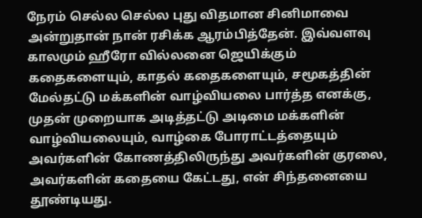நேரம் செல்ல செல்ல புது விதமான சினிமாவை அன்றுதான் நான் ரசிக்க ஆரம்பித்தேன். இவ்வளவு காலமும் ஹீரோ வில்லனை ஜெயிக்கும்  கதைகளையும், காதல் கதைகளையும், சமூகத்தின் மேல்தட்டு மக்களின் வாழ்வியலை பார்த்த எனக்கு, முதன் முறையாக அடித்தட்டு அடிமை மக்களின் வாழ்வியலையும், வாழ்கை போராட்டத்தையும் அவர்களின் கோணத்திலிருந்து அவர்களின் குரலை, அவர்களின் கதையை கேட்டது, என் சிந்தனையை தூண்டியது.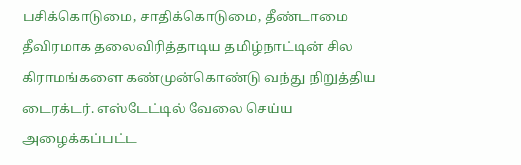பசிக்கொடுமை, சாதிக்கொடுமை, தீண்டாமை தீவிரமாக தலைவிரித்தாடிய தமிழ்நாட்டின் சில கிராமங்களை கண்முன்கொண்டு வந்து நிறுத்திய டைரக்டர். எஸ்டேட்டில் வேலை செய்ய அழைக்கப்பட்ட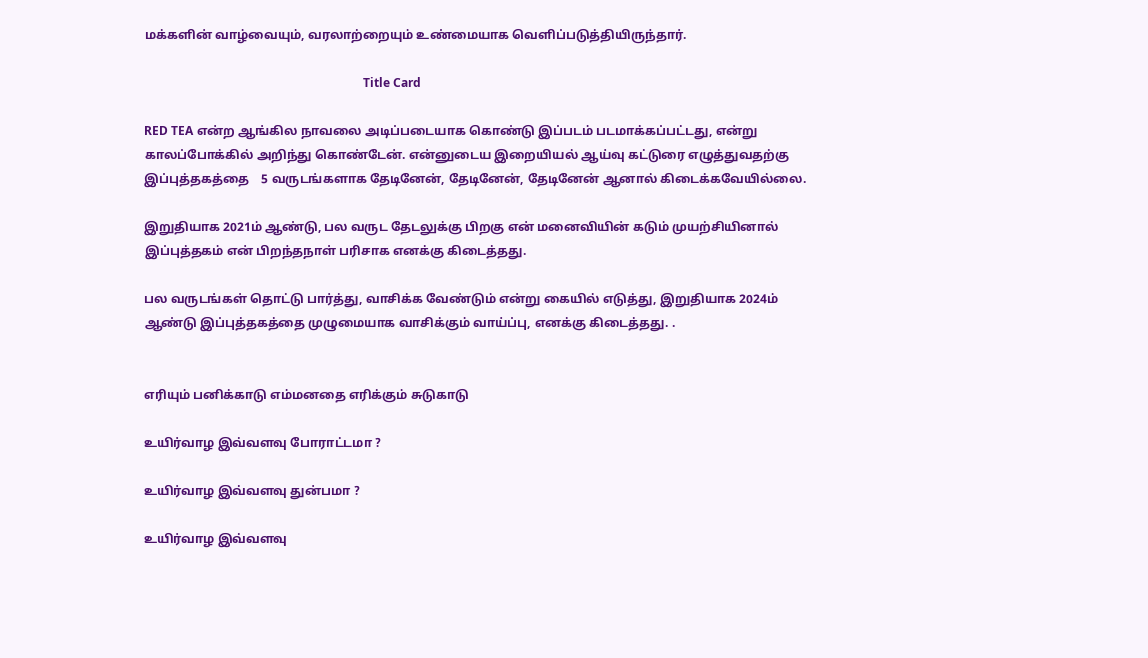மக்களின் வாழ்வையும், வரலாற்றையும் உண்மையாக வெளிப்படுத்தியிருந்தார்.

                                                                         Title Card

RED TEA என்ற ஆங்கில நாவலை அடிப்படையாக கொண்டு இப்படம் படமாக்கப்பட்டது, என்று காலப்போக்கில் அறிந்து கொண்டேன். என்னுடைய இறையியல் ஆய்வு கட்டுரை எழுத்துவதற்கு இப்புத்தகத்தை    5 வருடங்களாக தேடினேன், தேடினேன், தேடினேன் ஆனால் கிடைக்கவேயில்லை.

இறுதியாக 2021ம் ஆண்டு, பல வருட தேடலுக்கு பிறகு என் மனைவியின் கடும் முயற்சியினால் இப்புத்தகம் என் பிறந்தநாள் பரிசாக எனக்கு கிடைத்தது.

பல வருடங்கள் தொட்டு பார்த்து, வாசிக்க வேண்டும் என்று கையில் எடுத்து, இறுதியாக 2024ம் ஆண்டு இப்புத்தகத்தை முழுமையாக வாசிக்கும் வாய்ப்பு, எனக்கு கிடைத்தது. .


எரியும் பனிக்காடு எம்மனதை எரிக்கும் சுடுகாடு

உயிர்வாழ இவ்வளவு போராட்டமா ?

உயிர்வாழ இவ்வளவு துன்பமா ?

உயிர்வாழ இவ்வளவு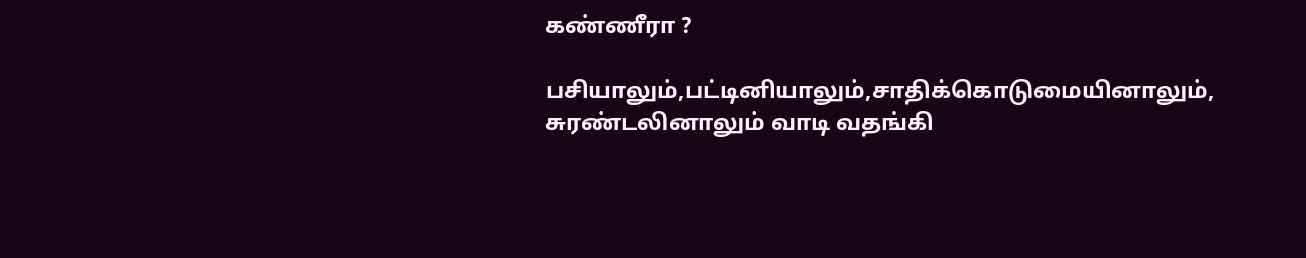கண்ணீரா ?

பசியாலும்,பட்டினியாலும்,சாதிக்கொடுமையினாலும், சுரண்டலினாலும் வாடி வதங்கி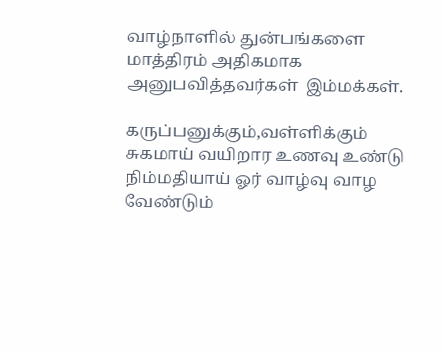வாழ்நாளில் துன்பங்களை மாத்திரம் அதிகமாக அனுபவித்தவர்கள்  இம்மக்கள்.

கருப்பனுக்கும்,வள்ளிக்கும் சுகமாய் வயிறார உணவு உண்டு நிம்மதியாய் ஓர் வாழ்வு வாழ வேண்டும்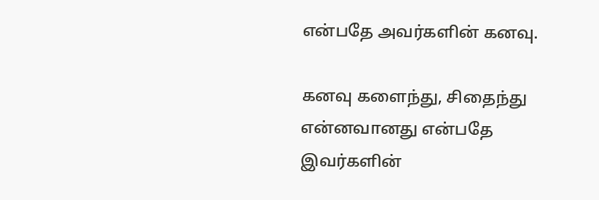என்பதே அவர்களின் கனவு.

கனவு களைந்து, சிதைந்து என்னவானது என்பதே இவர்களின்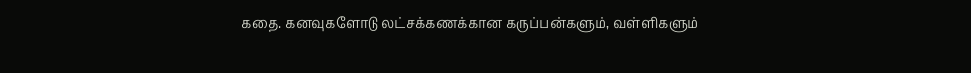கதை. கனவுகளோடு லட்சக்கணக்கான கருப்பன்களும், வள்ளிகளும்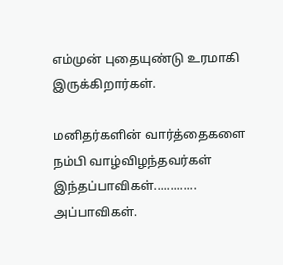எம்முன் புதையுண்டு உரமாகி இருக்கிறார்கள்.

மனிதர்களின் வார்த்தைகளை நம்பி வாழ்விழந்தவர்கள் இந்தப்பாவிகள்............. அப்பாவிகள்.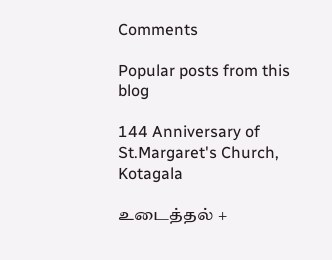Comments

Popular posts from this blog

144 Anniversary of St.Margaret's Church, Kotagala

உடைத்தல் +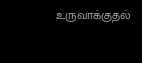உருவாக்குதல்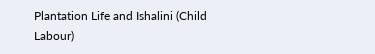Plantation Life and Ishalini (Child Labour)